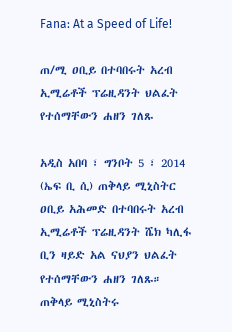Fana: At a Speed of Life!

ጠ/ሚ ዐቢይ በተባበሩት አረብ ኢሚሬቶች ፕሬዚዳንት ህልፈት የተሰማቸውን ሐዘን ገለጹ

አዲስ አበባ ፣ ግንቦት 5 ፣ 2014 (ኤፍ ቢ ሲ) ጠቅላይ ሚኒስትር ዐቢይ አሕመድ በተባበሩት አረብ ኢሚሬቶች ፕሬዚዳንት ሼክ ካሊፋ ቢን ዛይድ አል ናህያን ህልፈት የተሰማቸውን ሐዘን ገለጹ።
ጠቅላይ ሚኒስትሩ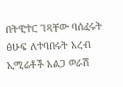በትዊተር ገጻቸው ባሰፈሩት ፅሁፍ ለተባበሩት አረብ ኢሚሬቶች አልጋ ወራሽ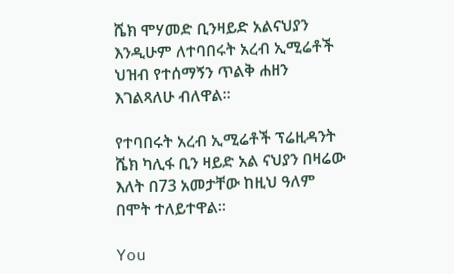ሼክ ሞሃመድ ቢንዛይድ አልናህያን እንዲሁም ለተባበሩት አረብ ኢሚሬቶች ህዝብ የተሰማኝን ጥልቅ ሐዘን እገልጻለሁ ብለዋል።

የተባበሩት አረብ ኢሚሬቶች ፕሬዚዳንት ሼክ ካሊፋ ቢን ዛይድ አል ናህያን በዛሬው እለት በ73 አመታቸው ከዚህ ዓለም በሞት ተለይተዋል።

You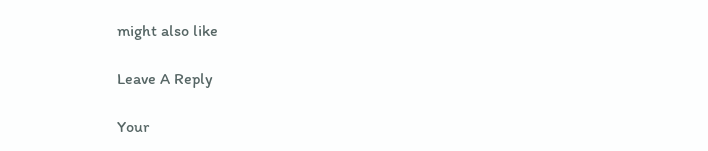might also like

Leave A Reply

Your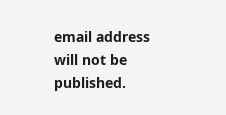email address will not be published.